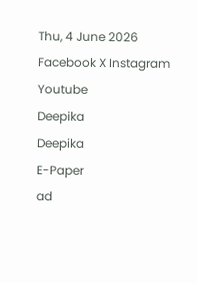Thu, 4 June 2026
Facebook X Instagram Youtube
Deepika
Deepika
E-Paper
ad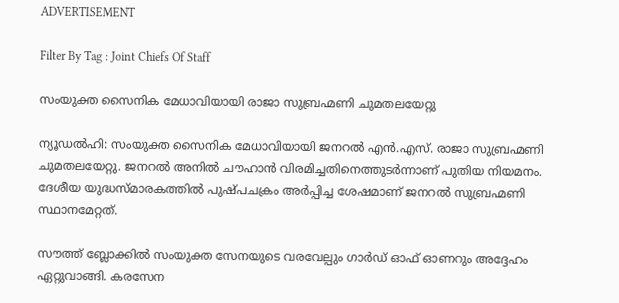ADVERTISEMENT

Filter By Tag : Joint Chiefs Of Staff

സംയുക്ത സൈനിക മേധാവിയായി രാജാ സുബ്രഹ്മണി ചുമതലയേറ്റു

ന്യൂഡൽഹി: സംയുക്ത സൈനിക മേധാവിയായി ജനറൽ എൻ.എസ്. രാജാ സുബ്രഹ്മണി ചുമതലയേറ്റു. ജനറൽ അനിൽ ചൗഹാൻ വിരമിച്ചതിനെത്തുടർന്നാണ് പുതിയ നിയമനം. ദേശീയ യുദ്ധസ്മാരകത്തിൽ പുഷ്പചക്രം അർപ്പിച്ച ശേഷമാണ് ജനറൽ സുബ്രഹ്മണി സ്ഥാനമേറ്റത്.

സൗത്ത് ബ്ലോക്കിൽ സംയുക്ത സേനയുടെ വരവേല്പും ഗാർഡ് ഓഫ് ഓണറും അദ്ദേഹം ഏറ്റുവാങ്ങി. കരസേന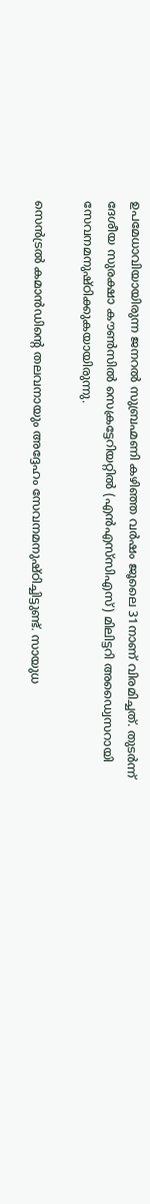ഉപമേധാവിയായിരുന്ന ജനറൽ സുബ്രഹ്മണി കഴിഞ്ഞ വർഷം ജൂലൈ 31നാണ് വിരമിച്ചത്. തുടർന്ന് ദേശീയ സുരക്ഷാ കൗണ്‍സിൽ സെക്രട്ടേറിയറ്റിൽ (എൻഎസ്‌സിഎസ്) മിലിട്ടറി അഡ്വൈസറായി സേവനമനുഷ്ഠിക്കുകയായിരുന്നു.

സെൻട്രൽ കമാൻഡിന്‍റെ തലവനായും അദ്ദേഹം സേവനമനുഷ്ഠിച്ചിട്ടുണ്ട്. സായുധ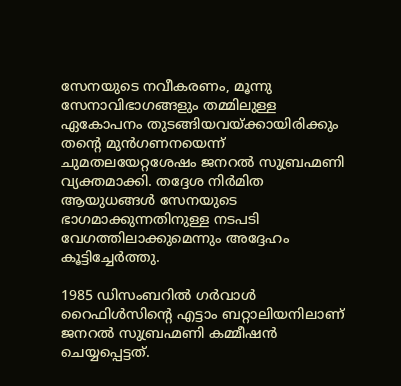സേനയുടെ നവീകരണം, മൂന്നു സേനാവിഭാഗങ്ങളും തമ്മിലുള്ള ഏകോപനം തുടങ്ങിയവയ്ക്കായിരിക്കും തന്‍റെ മുൻഗണനയെന്ന് ചുമതലയേറ്റശേഷം ജനറൽ സുബ്രഹ്മണി വ്യക്തമാക്കി. തദ്ദേശ നിർമിത ആയുധങ്ങൾ സേനയുടെ ഭാഗമാക്കുന്നതിനുള്ള നടപടി വേഗത്തിലാക്കുമെന്നും അദ്ദേഹം കൂട്ടിച്ചേർത്തു.

1985 ഡിസംബറിൽ ഗർവാൾ റൈഫിൾസിന്‍റെ എട്ടാം ബറ്റാലിയനിലാണ് ജനറൽ സുബ്രഹ്മണി കമ്മീഷൻ ചെയ്യപ്പെട്ടത്.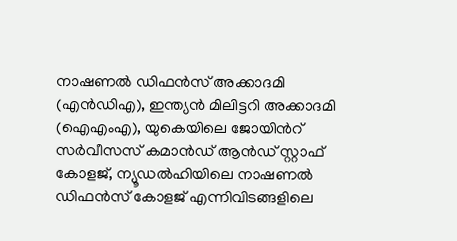നാഷണൽ ഡിഫൻസ് അക്കാദമി (എൻഡിഎ), ഇന്ത്യൻ മിലിട്ടറി അക്കാദമി (ഐഎംഎ), യുകെയിലെ ജോയിന്‍റ് സർവീസസ് കമാൻഡ് ആൻഡ് സ്റ്റാഫ് കോളജ്, ന്യൂഡൽഹിയിലെ നാഷണൽ ഡിഫൻസ് കോളജ് എന്നിവിടങ്ങളിലെ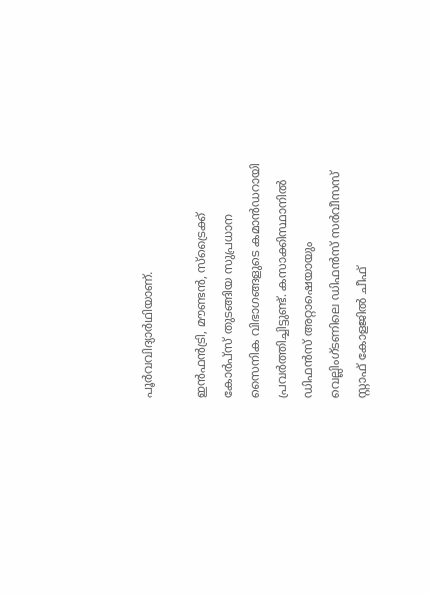പൂർവവിദ്യാർഥിയാണ്.

ഇൻഫൻട്രി, മൗണ്ടൻ, സ്ട്രൈക്ക് കോർപ്സ് തുടങ്ങിയ സുപ്രധാന സൈനിക വിഭാഗങ്ങളുടെ കമാൻഡറായി പ്രവർത്തിച്ചിട്ടുണ്ട്. കസാക്കിസ്ഥാനിൽ ഡിഫൻസ് അറ്റാഷെയായും വെല്ലിംഗ്ടണിലെ ഡിഫൻസ് സർവീസസ് സ്റ്റാഫ് കോളജിൽ ചീഫ്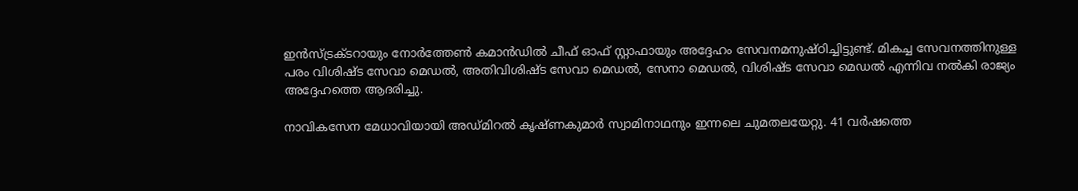ഇൻസ്ട്രക്‌ടറായും നോർത്തേണ്‍ കമാൻഡിൽ ചീഫ് ഓഫ് സ്റ്റാഫായും അദ്ദേഹം സേവനമനുഷ്ഠിച്ചിട്ടുണ്ട്. മികച്ച സേവനത്തിനുള്ള പരം വിശിഷ്‌ട സേവാ മെഡൽ, അതിവിശിഷ്‌ട സേവാ മെഡൽ, സേനാ മെഡൽ, വിശിഷ്‌ട സേവാ മെഡൽ എന്നിവ നൽകി രാജ്യം അദ്ദേഹത്തെ ആദരിച്ചു.

നാവികസേന മേധാവിയായി അഡ്മിറൽ കൃഷ്ണകുമാർ സ്വാമിനാഥനും ഇന്നലെ ചുമതലയേറ്റു. 41 വർഷത്തെ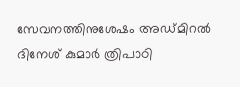സേവനത്തിനുശേഷം അഡ്മിറൽ ദിനേശ് കുമാർ ത്രിപാഠി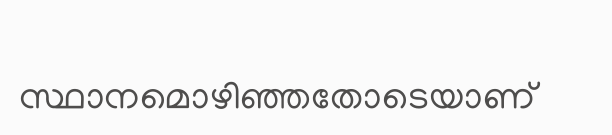സ്ഥാനമൊഴിഞ്ഞതോടെയാണ്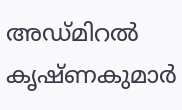അഡ്മിറൽ കൃഷ്ണകുമാർ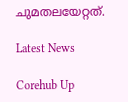ചുമതലയേറ്റത്.

Latest News

Corehub Up